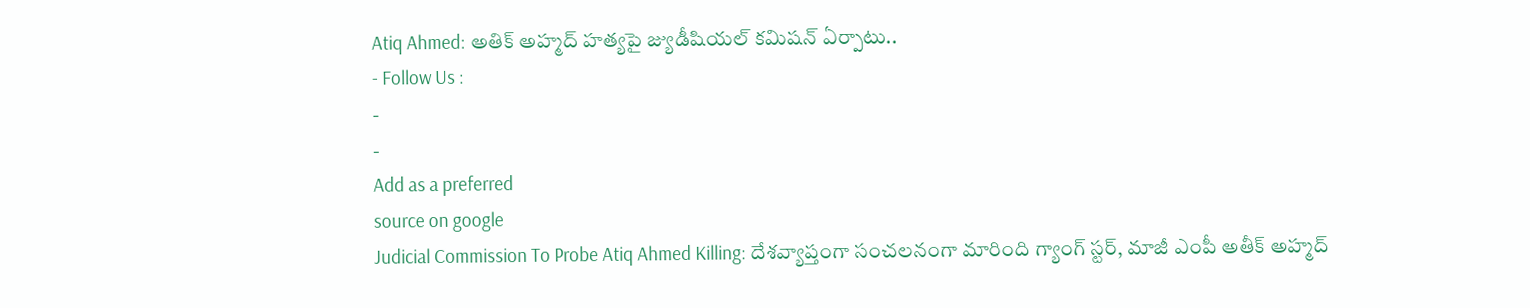Atiq Ahmed: అతిక్ అహ్మద్ హత్యపై జ్యుడీషియల్ కమిషన్ ఏర్పాటు..
- Follow Us :
-
-
Add as a preferred
source on google
Judicial Commission To Probe Atiq Ahmed Killing: దేశవ్యాప్తంగా సంచలనంగా మారింది గ్యాంగ్ స్టర్, మాజీ ఎంపీ అతీక్ అహ్మద్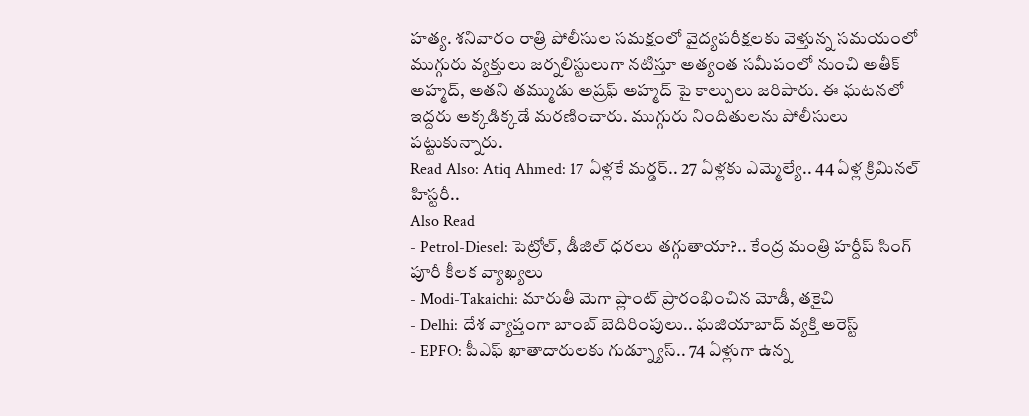హత్య. శనివారం రాత్రి పోలీసుల సమక్షంలో వైద్యపరీక్షలకు వెళ్తున్న సమయంలో ముగ్గురు వ్యక్తులు జర్నలిస్టులుగా నటిస్తూ అత్యంత సమీపంలో నుంచి అతీక్ అహ్మద్, అతని తమ్ముడు అష్రఫ్ అహ్మద్ పై కాల్పులు జరిపారు. ఈ ఘటనలో ఇద్దరు అక్కడిక్కడే మరణించారు. ముగ్గురు నిందితులను పోలీసులు పట్టుకున్నారు.
Read Also: Atiq Ahmed: 17 ఏళ్లకే మర్డర్.. 27 ఏళ్లకు ఎమ్మెల్యే.. 44 ఏళ్ల క్రిమినల్ హిస్టరీ..
Also Read
- Petrol-Diesel: పెట్రోల్, డీజిల్ ధరలు తగ్గుతాయా?.. కేంద్ర మంత్రి హర్దీప్ సింగ్ పూరీ కీలక వ్యాఖ్యలు
- Modi-Takaichi: మారుతీ మెగా ప్లాంట్ ప్రారంభించిన మోడీ, తకైచి
- Delhi: దేశ వ్యాప్తంగా బాంబ్ బెదిరింపులు.. ఘజియాబాద్ వ్యక్తి అరెస్ట్
- EPFO: పీఎఫ్ ఖాతాదారులకు గుడ్న్యూస్.. 74 ఏళ్లుగా ఉన్న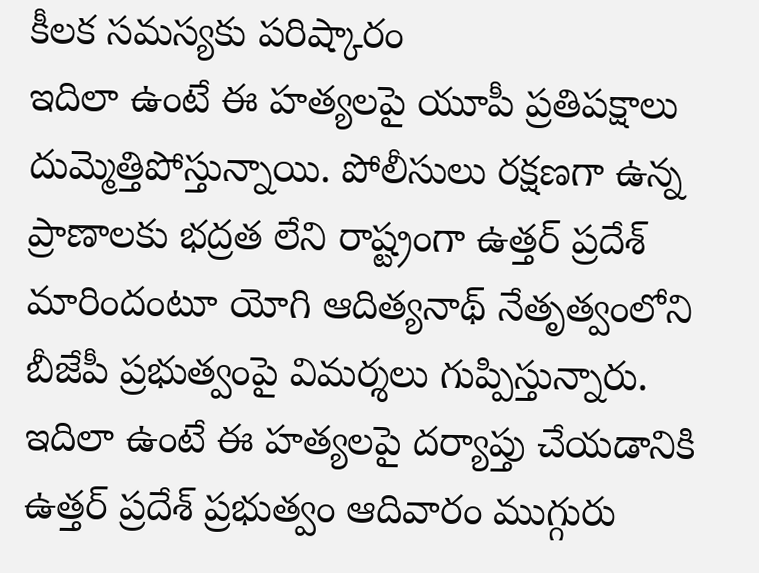కీలక సమస్యకు పరిష్కారం
ఇదిలా ఉంటే ఈ హత్యలపై యూపీ ప్రతిపక్షాలు దుమ్మెత్తిపోస్తున్నాయి. పోలీసులు రక్షణగా ఉన్న ప్రాణాలకు భద్రత లేని రాష్ట్రంగా ఉత్తర్ ప్రదేశ్ మారిందంటూ యోగి ఆదిత్యనాథ్ నేతృత్వంలోని బీజేపీ ప్రభుత్వంపై విమర్శలు గుప్పిస్తున్నారు. ఇదిలా ఉంటే ఈ హత్యలపై దర్యాప్తు చేయడానికి ఉత్తర్ ప్రదేశ్ ప్రభుత్వం ఆదివారం ముగ్గురు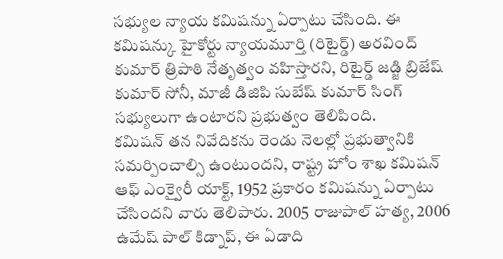సభ్యుల న్యాయ కమిషన్ను ఏర్పాటు చేసింది. ఈ కమిషన్కు హైకోర్టు న్యాయమూర్తి (రిటైర్డ్) అరవింద్ కుమార్ త్రిపాఠి నేతృత్వం వహిస్తారని, రిటైర్డ్ జడ్జి బ్రిజేష్ కుమార్ సోనీ, మాజీ డిజిపి సుబేష్ కుమార్ సింగ్ సభ్యులుగా ఉంటారని ప్రభుత్వం తెలిపింది.
కమిషన్ తన నివేదికను రెండు నెలల్లో ప్రభుత్వానికి సమర్పించాల్సి ఉంటుందని, రాష్ట్ర హోం శాఖ కమిషన్ ఆఫ్ ఎంక్వైరీ యాక్ట్, 1952 ప్రకారం కమిషన్ను ఏర్పాటు చేసిందని వారు తెలిపారు. 2005 రాజుపాల్ హత్య, 2006 ఉమేష్ పాల్ కిడ్నాప్, ఈ ఏడాది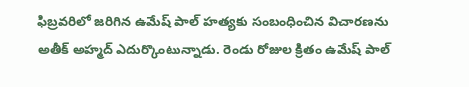ఫిబ్రవరిలో జరిగిన ఉమేష్ పాల్ హత్యకు సంబంధించిన విచారణను అతీక్ అహ్మద్ ఎదుర్కొంటున్నాడు. రెండు రోజుల క్రితం ఉమేష్ పాల్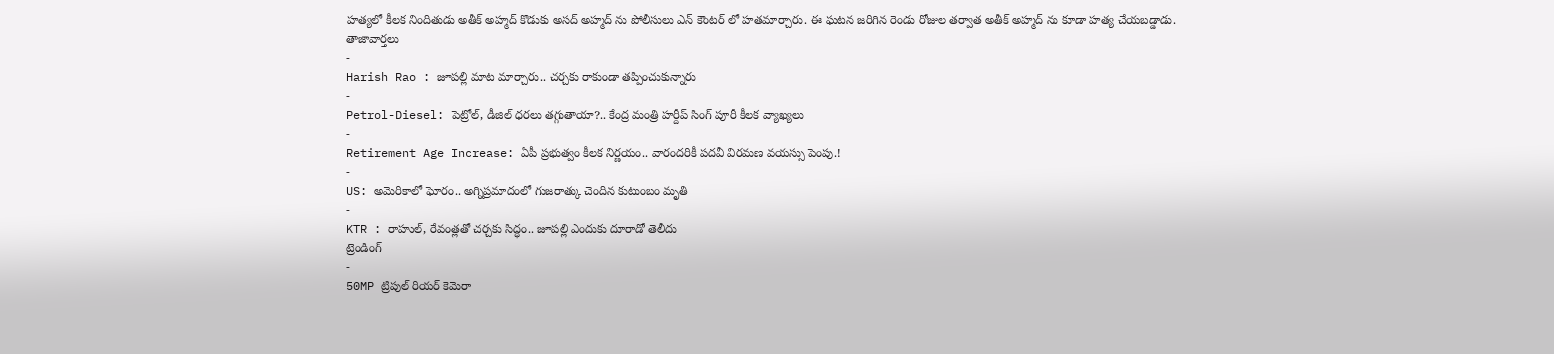హత్యలో కీలక నిందితుడు అతీక్ అహ్మద్ కొడుకు అసద్ అహ్మద్ ను పోలీసులు ఎన్ కౌంటర్ లో హతమార్చారు. ఈ ఘటన జరిగిన రెండు రోజుల తర్వాత అతీక్ అహ్మద్ ను కూడా హత్య చేయబడ్డాడు.
తాజావార్తలు
-
Harish Rao : జూపల్లి మాట మార్చారు.. చర్చకు రాకుండా తప్పించుకున్నారు
-
Petrol-Diesel: పెట్రోల్, డీజిల్ ధరలు తగ్గుతాయా?.. కేంద్ర మంత్రి హర్దీప్ సింగ్ పూరీ కీలక వ్యాఖ్యలు
-
Retirement Age Increase: ఏపీ ప్రభుత్వం కీలక నిర్ణయం.. వారందరికీ పదవీ విరమణ వయస్సు పెంపు.!
-
US: అమెరికాలో ఘోరం.. అగ్నిప్రమాదంలో గుజరాత్కు చెందిన కుటుంబం మృతి
-
KTR : రాహుల్, రేవంత్లతో చర్చకు సిద్ధం.. జూపల్లి ఎందుకు దూరాడో తెలీదు
ట్రెండింగ్
-
50MP ట్రిపుల్ రియర్ కెమెరా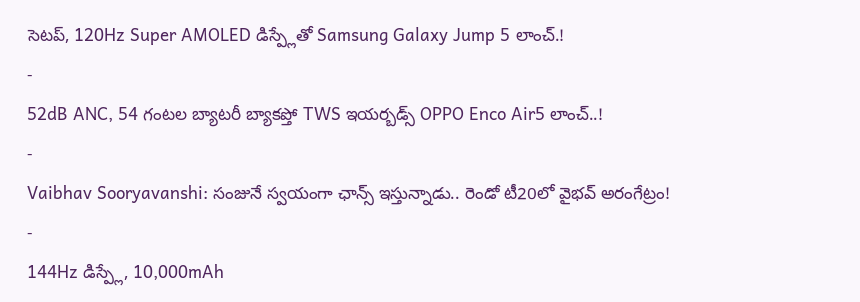సెటప్, 120Hz Super AMOLED డిస్ప్లేతో Samsung Galaxy Jump 5 లాంచ్.!
-
52dB ANC, 54 గంటల బ్యాటరీ బ్యాకప్తో TWS ఇయర్బడ్స్ OPPO Enco Air5 లాంచ్..!
-
Vaibhav Sooryavanshi: సంజునే స్వయంగా ఛాన్స్ ఇస్తున్నాడు.. రెండో టీ20లో వైభవ్ అరంగేట్రం!
-
144Hz డిస్ప్లే, 10,000mAh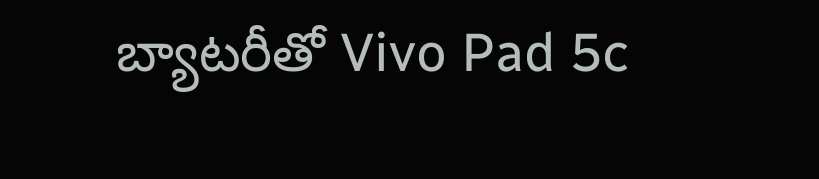బ్యాటరీతో Vivo Pad 5c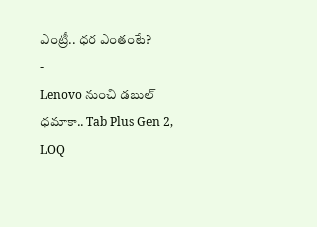ఎంట్రీ.. ధర ఎంతంటే?
-
Lenovo నుంచి డబుల్ ధమాకా.. Tab Plus Gen 2, LOQ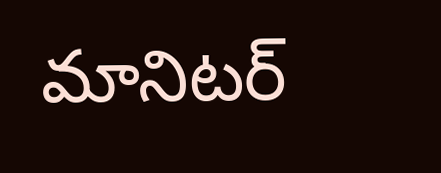మానిటర్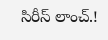సిరీస్ లాంచ్.!